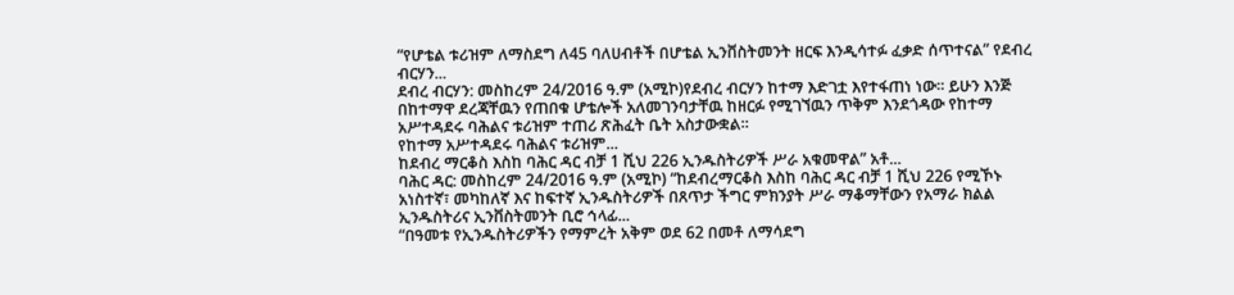“የሆቴል ቱሪዝም ለማስደግ ለ45 ባለሀብቶች በሆቴል ኢንቨስትመንት ዘርፍ እንዲሳተፉ ፈቃድ ሰጥተናል” የደብረ ብርሃን...
ደብረ ብርሃን: መስከረም 24/2016 ዓ.ም (አሚኮ)የደብረ ብርሃን ከተማ እድገቷ እየተፋጠነ ነው፡፡ ይሁን እንጅ በከተማዋ ደረጃቸዉን የጠበቁ ሆቴሎች አለመገንባታቸዉ ከዘርፉ የሚገኘዉን ጥቅም እንደጎዳው የከተማ አሥተዳደሩ ባሕልና ቱሪዝም ተጠሪ ጽሕፈት ቤት አስታውቋል፡፡
የከተማ አሥተዳደሩ ባሕልና ቱሪዝም...
ከደብረ ማርቆስ እስከ ባሕር ዳር ብቻ 1 ሺህ 226 ኢንዱስትሪዎች ሥራ አቁመዋል” አቶ...
ባሕር ዳር: መስከረም 24/2016 ዓ.ም (አሚኮ) “ከደብረማርቆስ እስከ ባሕር ዳር ብቻ 1 ሺህ 226 የሚኾኑ አነስተኛ፣ መካከለኛ እና ከፍተኛ ኢንዱስትሪዎች በጸጥታ ችግር ምክንያት ሥራ ማቆማቸውን የአማራ ክልል ኢንዱስትሪና ኢንቨስትመንት ቢሮ ኅላፊ...
“በዓመቱ የኢንዱስትሪዎችን የማምረት አቅም ወደ 62 በመቶ ለማሳደግ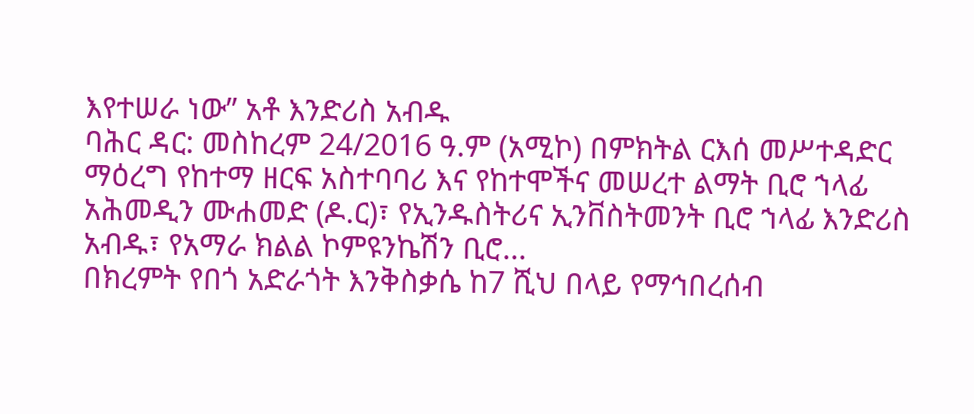እየተሠራ ነው” አቶ እንድሪስ አብዱ
ባሕር ዳር: መስከረም 24/2016 ዓ.ም (አሚኮ) በምክትል ርእሰ መሥተዳድር ማዕረግ የከተማ ዘርፍ አስተባባሪ እና የከተሞችና መሠረተ ልማት ቢሮ ኀላፊ አሕመዲን ሙሐመድ (ዶ.ር)፣ የኢንዱስትሪና ኢንቨስትመንት ቢሮ ኀላፊ እንድሪስ አብዱ፣ የአማራ ክልል ኮምዩንኬሽን ቢሮ...
በክረምት የበጎ አድራጎት እንቅስቃሴ ከ7 ሺህ በላይ የማኅበረሰብ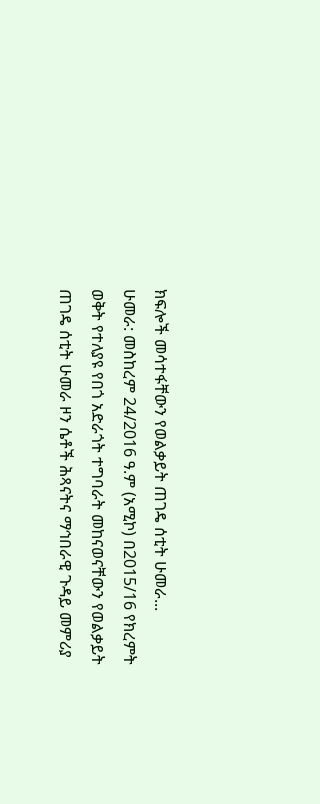ክፍሎች መሳተፋቸውን የወልቃይት ጠገዴ ሰቲት ሁመራ...
ሁመራ: መስከረም 24/2016 ዓ.ም (አሚኮ) በ2015/16 የክረምት ወቅት የተለያዩ የበጎ አድራጎት ተግባራት መከናወናቸውን የወልቃይት ጠገዴ ሰቲት ሁመራ ዞን ሴቶች ሕጻናትና ማኅበራዊ ጉዳይ መምሪያ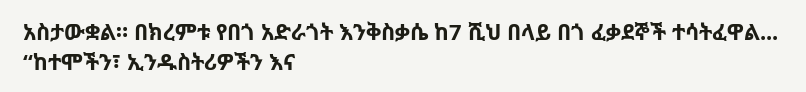አስታውቋል። በክረምቱ የበጎ አድራጎት እንቅስቃሴ ከ7 ሺህ በላይ በጎ ፈቃደኞች ተሳትፈዋል...
“ከተሞችን፣ ኢንዱስትሪዎችን እና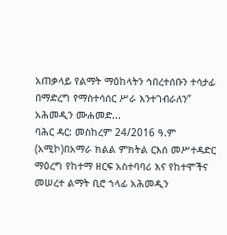አጠቃላይ የልማት ማዕከላትን ኅበረተሰቡን ተሳታፊ በማድረግ የማስተሳሰር ሥራ እንተገብራለን” አሕመዲን ሙሐመድ...
ባሕር ዳር: መስከረም 24/2016 ዓ.ም (አሚኮ)በአማራ ክልል ምክትል ርእሰ መሥተዳድር ማዕረግ የከተማ ዘርፍ አስተባባሪ እና የከተሞችና መሠረተ ልማት ቢሮ ኀላፊ አሕመዲን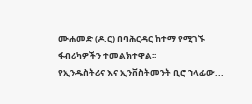ሙሐመድ (ዶ.ር) በባሕርዳር ከተማ የሚገኙ ፋብሪካዎችን ተመልክተዋል፡፡
የኢንዱስትሪና እና ኢንቨስትመንት ቢሮ ኀላፊው...